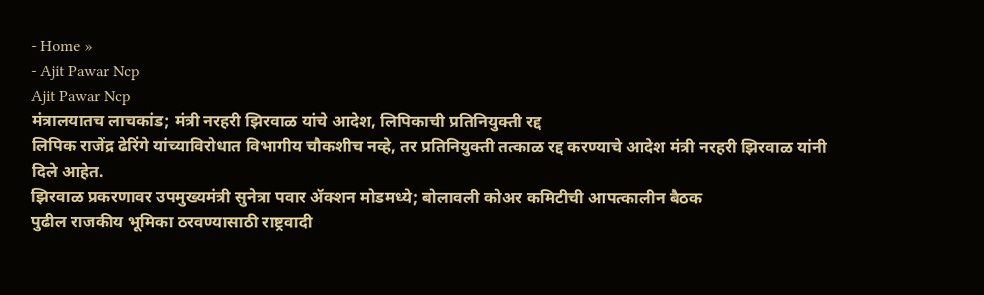- Home »
- Ajit Pawar Ncp
Ajit Pawar Ncp
मंत्रालयातच लाचकांड; मंत्री नरहरी झिरवाळ यांचे आदेश, लिपिकाची प्रतिनियुक्ती रद्द
लिपिक राजेंद्र ढेरिंगे यांच्याविरोधात विभागीय चौकशीच नव्हे, तर प्रतिनियुक्ती तत्काळ रद्द करण्याचे आदेश मंत्री नरहरी झिरवाळ यांनी दिले आहेत.
झिरवाळ प्रकरणावर उपमुख्यमंत्री सुनेत्रा पवार ॲक्शन मोडमध्ये; बोलावली कोअर कमिटीची आपत्कालीन बैठक
पुढील राजकीय भूमिका ठरवण्यासाठी राष्ट्रवादी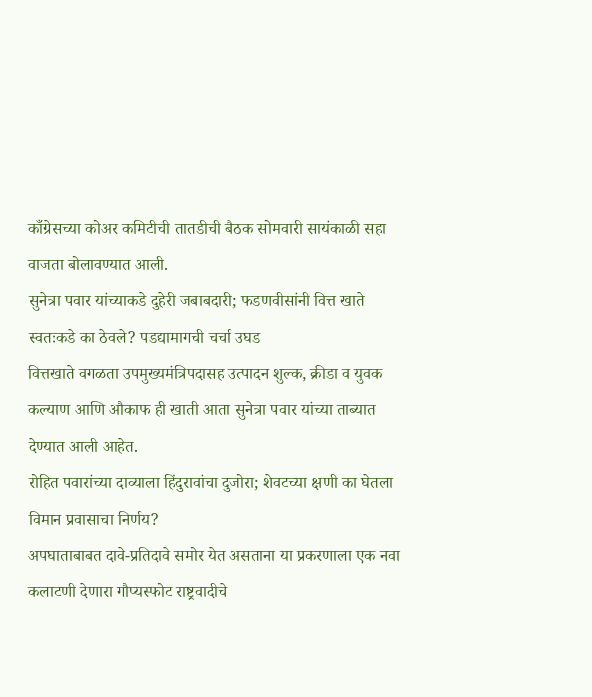काँग्रेसच्या कोअर कमिटीची तातडीची बैठक सोमवारी सायंकाळी सहा वाजता बोलावण्यात आली.
सुनेत्रा पवार यांच्याकडे दुहेरी जबाबदारी; फडणवीसांनी वित्त खाते स्वतःकडे का ठेवले? पडद्यामागची चर्चा उघड
वित्तखाते वगळता उपमुख्यमंत्रिपदासह उत्पादन शुल्क, क्रीडा व युवक कल्याण आणि औकाफ ही खाती आता सुनेत्रा पवार यांच्या ताब्यात देण्यात आली आहेत.
रोहित पवारांच्या दाव्याला हिंदुरावांचा दुजोरा; शेवटच्या क्षणी का घेतला विमान प्रवासाचा निर्णय?
अपघाताबाबत दावे-प्रतिदावे समोर येत असताना या प्रकरणाला एक नवा कलाटणी देणारा गौप्यस्फोट राष्ट्रवादीचे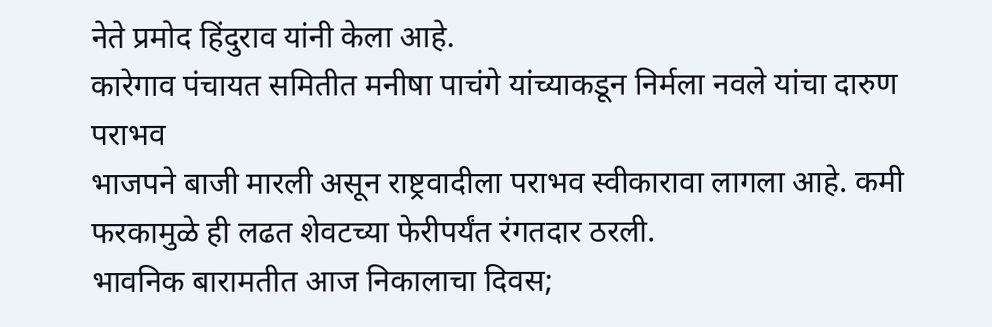नेते प्रमोद हिंदुराव यांनी केला आहे.
कारेगाव पंचायत समितीत मनीषा पाचंगे यांच्याकडून निर्मला नवले यांचा दारुण पराभव
भाजपने बाजी मारली असून राष्ट्रवादीला पराभव स्वीकारावा लागला आहे. कमी फरकामुळे ही लढत शेवटच्या फेरीपर्यंत रंगतदार ठरली.
भावनिक बारामतीत आज निकालाचा दिवस;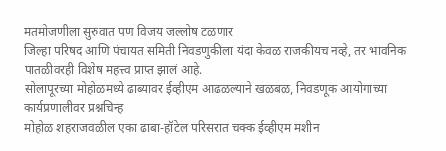मतमोजणीला सुरुवात पण विजय जल्लोष टळणार
जिल्हा परिषद आणि पंचायत समिती निवडणुकीला यंदा केवळ राजकीयच नव्हे, तर भावनिक पातळीवरही विशेष महत्त्व प्राप्त झालं आहे.
सोलापूरच्या मोहोळमध्ये ढाब्यावर ईव्हीएम आढळल्याने खळबळ, निवडणूक आयोगाच्या कार्यप्रणालीवर प्रश्नचिन्ह
मोहोळ शहराजवळील एका ढाबा-हॉटेल परिसरात चक्क ईव्हीएम मशीन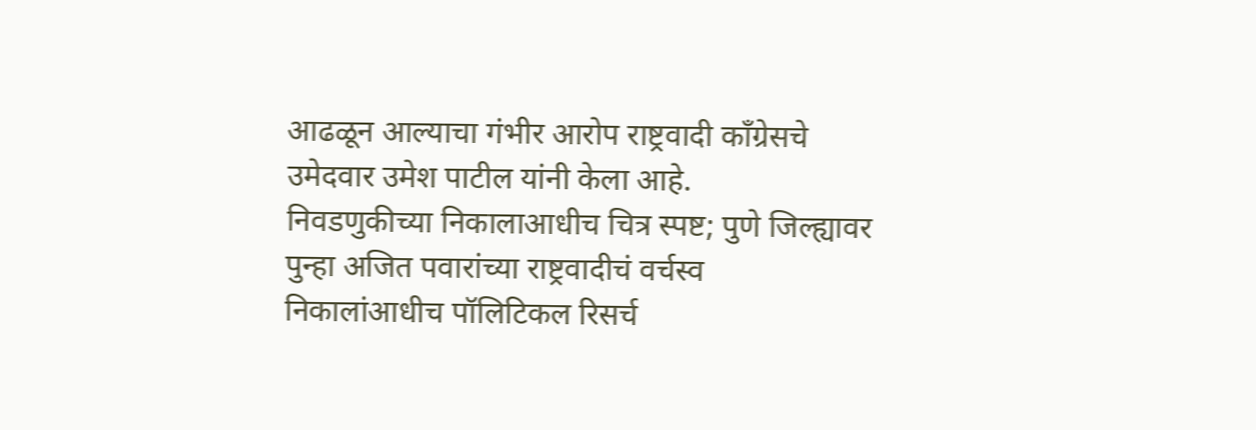आढळून आल्याचा गंभीर आरोप राष्ट्रवादी काँग्रेसचे उमेदवार उमेश पाटील यांनी केला आहे.
निवडणुकीच्या निकालाआधीच चित्र स्पष्ट; पुणे जिल्ह्यावर पुन्हा अजित पवारांच्या राष्ट्रवादीचं वर्चस्व
निकालांआधीच पॉलिटिकल रिसर्च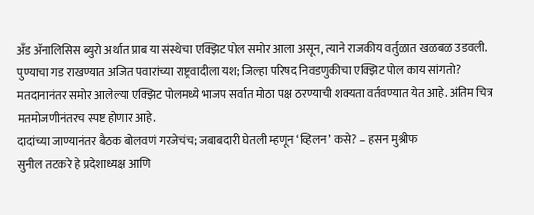अँड ॲनालिसिस ब्युरो अर्थात प्राब या संस्थेचा एक्झिट पोल समोर आला असून, त्याने राजकीय वर्तुळात खळबळ उडवली.
पुण्याचा गड राखण्यात अजित पवारांच्या राष्ट्रवादीला यश; जिल्हा परिषद निवडणुकीचा एक्झिट पोल काय सांगतो?
मतदानानंतर समोर आलेल्या एक्झिट पोलमध्ये भाजप सर्वात मोठा पक्ष ठरण्याची शक्यता वर्तवण्यात येत आहे. अंतिम चित्र मतमोजणीनंतरच स्पष्ट होणार आहे.
दादांच्या जाण्यानंतर बैठक बोलवणं गरजेचंच; जबाबदारी घेतली म्हणून ‘व्हिलन’ कसे? – हसन मुश्रीफ
सुनील तटकरे हे प्रदेशाध्यक्ष आणि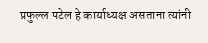प्रफुल्ल पटेल हे कार्याध्यक्ष असताना त्यांनी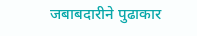जबाबदारीने पुढाकार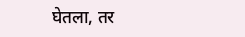घेतला, तर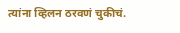त्यांना व्हिलन ठरवणं चुकीचं.